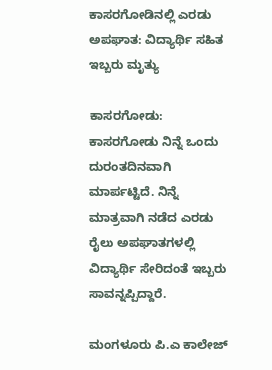ಕಾಸರಗೋಡಿನಲ್ಲಿ ಎರಡು ಅಪಘಾತ: ವಿದ್ಯಾರ್ಥಿ ಸಹಿತ ಇಬ್ಬರು ಮೃತ್ಯು

ಕಾಸರಗೋಡು: ಕಾಸರಗೋಡು ನಿನ್ನೆ ಒಂದು ದುರಂತದಿನವಾಗಿ ಮಾರ್ಪಟ್ಟಿದೆ. ನಿನ್ನೆ ಮಾತ್ರವಾಗಿ ನಡೆದ ಎರಡು ರೈಲು ಅಪಘಾತಗಳಲ್ಲಿ ವಿದ್ಯಾರ್ಥಿ ಸೇರಿದಂತೆ ಇಬ್ಬರು ಸಾವನ್ನಪ್ಪಿದ್ದಾರೆ.

ಮಂಗಳೂರು ಪಿ.ಎ ಕಾಲೇಜ್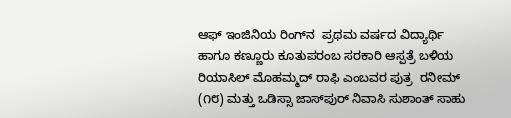ಆಫ್ ಇಂಜಿನಿಯ ರಿಂಗ್‌ನ  ಪ್ರಥಮ ವರ್ಷದ ವಿದ್ಯಾರ್ಥಿ ಹಾಗೂ ಕಣ್ಣೂರು ಕೂತುಪರಂಬ ಸರಕಾರಿ ಆಸ್ಪತ್ರೆ ಬಳಿಯ ರಿಯಾಸಿಲ್ ಮೊಹಮ್ಮದ್ ರಾಫಿ ಎಂಬವರ ಪುತ್ರ  ರನೀಮ್ (೧೮) ಮತ್ತು ಒಡಿಸ್ಸಾ ಜಾಸ್‌ಪುರ್ ನಿವಾಸಿ ಸುಶಾಂತ್ ಸಾಹು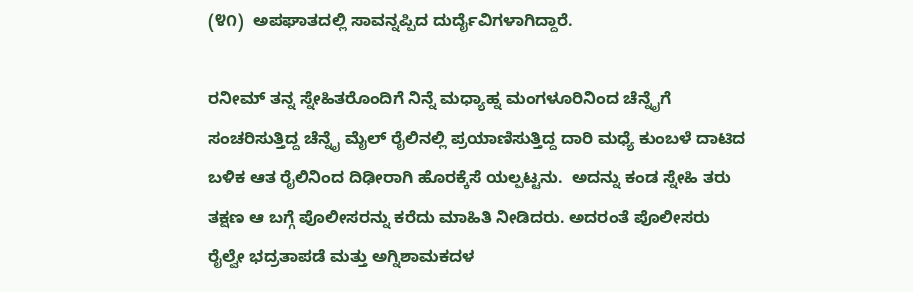(೪೧)  ಅಪಘಾತದಲ್ಲಿ ಸಾವನ್ನಪ್ಪಿದ ದುರ್ದೈವಿಗಳಾಗಿದ್ದಾರೆ.

ರನೀಮ್ ತನ್ನ ಸ್ನೇಹಿತರೊಂದಿಗೆ ನಿನ್ನೆ ಮಧ್ಯಾಹ್ನ ಮಂಗಳೂರಿನಿಂದ ಚೆನ್ನೈಗೆ ಸಂಚರಿಸುತ್ತಿದ್ದ ಚೆನ್ನೈ ಮೈಲ್ ರೈಲಿನಲ್ಲಿ ಪ್ರಯಾಣಿಸುತ್ತಿದ್ದ ದಾರಿ ಮಧ್ಯೆ ಕುಂಬಳೆ ದಾಟಿದ ಬಳಿಕ ಆತ ರೈಲಿನಿಂದ ದಿಢೀರಾಗಿ ಹೊರಕ್ಕೆಸೆ ಯಲ್ಪಟ್ಟನು.  ಅದನ್ನು ಕಂಡ ಸ್ನೇಹಿ ತರು ತಕ್ಷಣ ಆ ಬಗ್ಗೆ ಪೊಲೀಸರನ್ನು ಕರೆದು ಮಾಹಿತಿ ನೀಡಿದರು. ಅದರಂತೆ ಪೊಲೀಸರು  ರೈಲ್ವೇ ಭದ್ರತಾಪಡೆ ಮತ್ತು ಅಗ್ನಿಶಾಮಕದಳ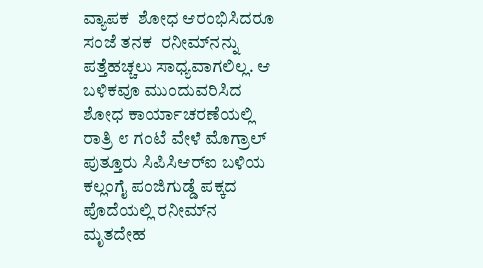ವ್ಯಾಪಕ  ಶೋಧ ಆರಂಭಿಸಿದರೂ ಸಂಜೆ ತನಕ  ರನೀಮ್‌ನನ್ನು ಪತ್ತೆಹಚ್ಚಲು ಸಾಧ್ಯವಾಗಲಿಲ್ಲ. ಆ ಬಳಿಕವೂ ಮುಂದುವರಿಸಿದ ಶೋಧ ಕಾರ್ಯಾಚರಣೆಯಲ್ಲಿ ರಾತ್ರಿ ೮ ಗಂಟೆ ವೇಳೆ ಮೊಗ್ರಾಲ್ ಪುತ್ತೂರು ಸಿಪಿಸಿಆರ್‌ಐ ಬಳಿಯ ಕಲ್ಲಂಗೈ ಪಂಜಿಗುಡ್ಡೆ ಪಕ್ಕದ ಪೊದೆಯಲ್ಲಿ ರನೀಮ್‌ನ ಮೃತದೇಹ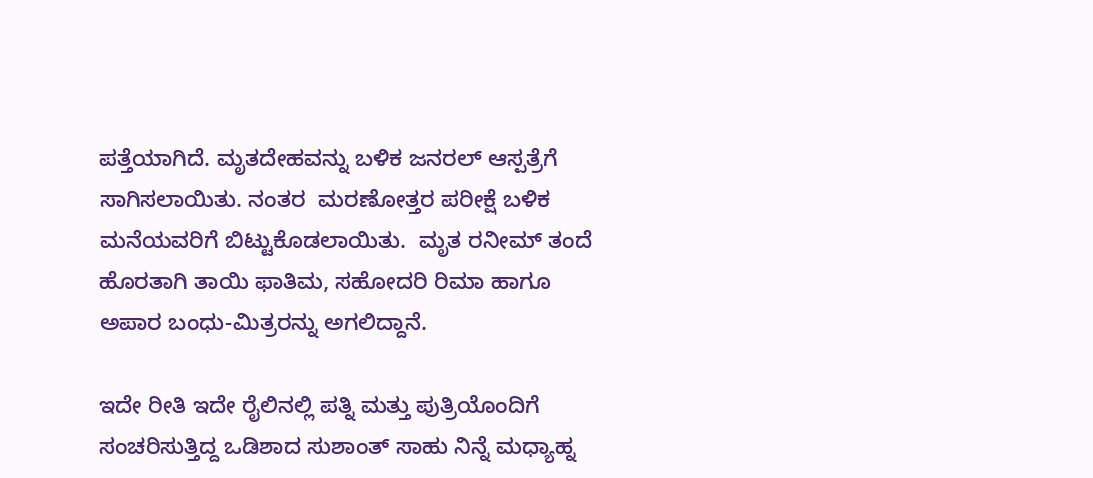ಪತ್ತೆಯಾಗಿದೆ. ಮೃತದೇಹವನ್ನು ಬಳಿಕ ಜನರಲ್ ಆಸ್ಪತ್ರೆಗೆ ಸಾಗಿಸಲಾಯಿತು. ನಂತರ  ಮರಣೋತ್ತರ ಪರೀಕ್ಷೆ ಬಳಿಕ ಮನೆಯವರಿಗೆ ಬಿಟ್ಟುಕೊಡಲಾಯಿತು.  ಮೃತ ರನೀಮ್ ತಂದೆ ಹೊರತಾಗಿ ತಾಯಿ ಫಾತಿಮ, ಸಹೋದರಿ ರಿಮಾ ಹಾಗೂ ಅಪಾರ ಬಂಧು-ಮಿತ್ರರನ್ನು ಅಗಲಿದ್ದಾನೆ.

ಇದೇ ರೀತಿ ಇದೇ ರೈಲಿನಲ್ಲಿ ಪತ್ನಿ ಮತ್ತು ಪುತ್ರಿಯೊಂದಿಗೆ ಸಂಚರಿಸುತ್ತಿದ್ದ ಒಡಿಶಾದ ಸುಶಾಂತ್ ಸಾಹು ನಿನ್ನೆ ಮಧ್ಯಾಹ್ನ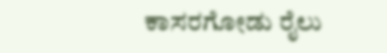ಕಾಸರಗೋಡು ರೈಲು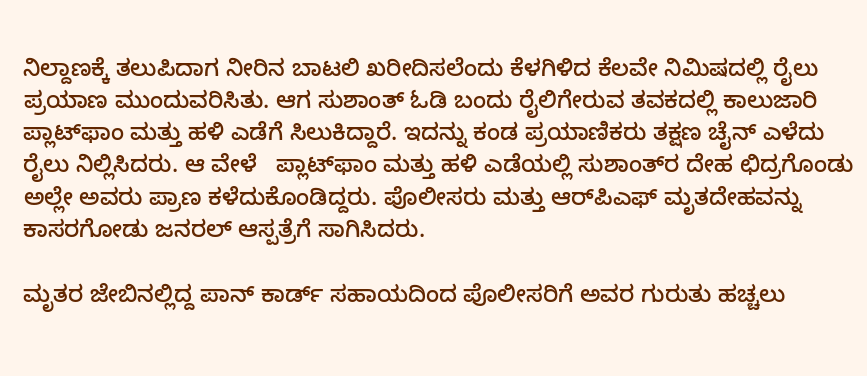ನಿಲ್ದಾಣಕ್ಕೆ ತಲುಪಿದಾಗ ನೀರಿನ ಬಾಟಲಿ ಖರೀದಿಸಲೆಂದು ಕೆಳಗಿಳಿದ ಕೆಲವೇ ನಿಮಿಷದಲ್ಲಿ ರೈಲು  ಪ್ರಯಾಣ ಮುಂದುವರಿಸಿತು. ಆಗ ಸುಶಾಂತ್ ಓಡಿ ಬಂದು ರೈಲಿಗೇರುವ ತವಕದಲ್ಲಿ ಕಾಲುಜಾರಿ ಪ್ಲಾಟ್‌ಫಾಂ ಮತ್ತು ಹಳಿ ಎಡೆಗೆ ಸಿಲುಕಿದ್ದಾರೆ. ಇದನ್ನು ಕಂಡ ಪ್ರಯಾಣಿಕರು ತಕ್ಷಣ ಚೈನ್ ಎಳೆದು ರೈಲು ನಿಲ್ಲಿಸಿದರು. ಆ ವೇಳೆ   ಪ್ಲಾಟ್‌ಫಾಂ ಮತ್ತು ಹಳಿ ಎಡೆಯಲ್ಲಿ ಸುಶಾಂತ್‌ರ ದೇಹ ಛಿದ್ರಗೊಂಡು ಅಲ್ಲೇ ಅವರು ಪ್ರಾಣ ಕಳೆದುಕೊಂಡಿದ್ದರು. ಪೊಲೀಸರು ಮತ್ತು ಆರ್‌ಪಿಎಫ್ ಮೃತದೇಹವನ್ನು ಕಾಸರಗೋಡು ಜನರಲ್ ಆಸ್ಪತ್ರೆಗೆ ಸಾಗಿಸಿದರು.

ಮೃತರ ಜೇಬಿನಲ್ಲಿದ್ದ ಪಾನ್ ಕಾರ್ಡ್ ಸಹಾಯದಿಂದ ಪೊಲೀಸರಿಗೆ ಅವರ ಗುರುತು ಹಚ್ಚಲು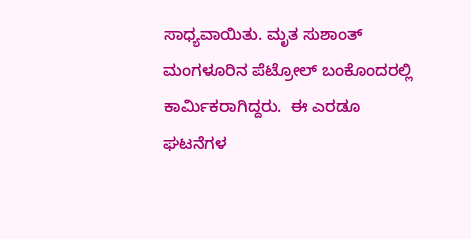ಸಾಧ್ಯವಾಯಿತು. ಮೃತ ಸುಶಾಂತ್ ಮಂಗಳೂರಿನ ಪೆಟ್ರೋಲ್ ಬಂಕೊಂದರಲ್ಲಿ ಕಾರ್ಮಿಕರಾಗಿದ್ದರು.  ಈ ಎರಡೂ ಘಟನೆಗಳ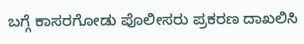ಬಗ್ಗೆ ಕಾಸರಗೋಡು ಪೊಲೀಸರು ಪ್ರಕರಣ ದಾಖಲಿಸಿ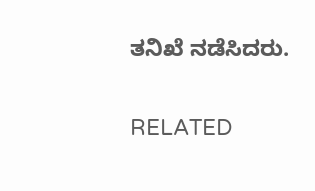ತನಿಖೆ ನಡೆಸಿದರು.

RELATED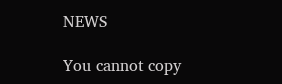NEWS

You cannot copy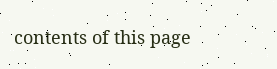contents of this page